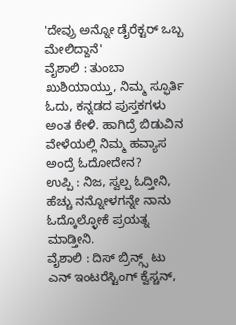'ದೇವ್ರು ಅನ್ನೋ ಡೈರೆಕ್ಟರ್ ಒಬ್ಬ ಮೇಲಿದ್ದಾನೆ'
ವೈಶಾಲಿ : ತುಂಬಾ ಖುಶಿಯಾಯ್ತು, ನಿಮ್ಮ ಸ್ಫೂರ್ತಿ ಓದು, ಕನ್ನಡದ ಪುಸ್ತಕಗಳು ಅಂತ ಕೇಳಿ. ಹಾಗಿದ್ರೆ ಬಿಡುವಿನ ವೇಳೆಯಲ್ಲಿ ನಿಮ್ಮ ಹವ್ಯಾಸ ಅಂದ್ರೆ ಓದೋದೇನ?
ಉಪ್ಪಿ : ನಿಜ, ಸ್ವಲ್ಪ ಓದ್ತೀನಿ, ಹೆಚ್ಚು ನನ್ನೋಳಗನ್ನೇ ನಾನು ಓದ್ಕೊಲ್ಳೋಕೆ ಪ್ರಯತ್ನ ಮಾಡ್ತೀನಿ.
ವೈಶಾಲಿ : ದಿಸ್ ಬ್ರಿನ್ಗ್ಸ್ ಟು ಎನ್ ಇಂಟರೆಸ್ಟಿಂಗ್ ಕ್ವೆಸ್ಚನ್,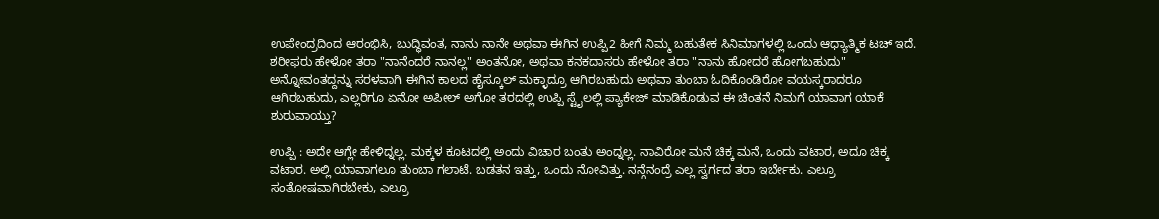ಉಪೇಂದ್ರದಿಂದ ಆರಂಭಿಸಿ, ಬುದ್ಧಿವಂತ, ನಾನು ನಾನೇ ಅಥವಾ ಈಗಿನ ಉಪ್ಪಿ2 ಹೀಗೆ ನಿಮ್ಮ ಬಹುತೇಕ ಸಿನಿಮಾಗಳಲ್ಲಿ ಒಂದು ಆಧ್ಯಾತ್ಮಿಕ ಟಚ್ ಇದೆ. ಶರೀಫರು ಹೇಳೋ ತರಾ "ನಾನೆಂದರೆ ನಾನಲ್ಲ" ಅಂತನೋ, ಅಥವಾ ಕನಕದಾಸರು ಹೇಳೋ ತರಾ "ನಾನು ಹೋದರೆ ಹೋಗಬಹುದು" ಅನ್ನೋವಂತದ್ದನ್ನು ಸರಳವಾಗಿ ಈಗಿನ ಕಾಲದ ಹೈಸ್ಕೂಲ್ ಮಕ್ಳಾದ್ರೂ ಆಗಿರಬಹುದು ಅಥವಾ ತುಂಬಾ ಓದಿಕೊಂಡಿರೋ ವಯಸ್ಕರಾದರೂ ಆಗಿರಬಹುದು, ಎಲ್ಲರಿಗೂ ಏನೋ ಅಪೀಲ್ ಅಗೋ ತರದಲ್ಲಿ ಉಪ್ಪಿ ಸ್ಟೈಲಲ್ಲಿ ಪ್ಯಾಕೇಜ್ ಮಾಡಿಕೊಡುವ ಈ ಚಿಂತನೆ ನಿಮಗೆ ಯಾವಾಗ ಯಾಕೆ ಶುರುವಾಯ್ತು?

ಉಪ್ಪಿ : ಅದೇ ಆಗ್ಲೇ ಹೇಳಿದ್ನಲ್ಲ. ಮಕ್ಕಳ ಕೂಟದಲ್ಲಿ ಅಂದು ವಿಚಾರ ಬಂತು ಅಂದ್ನಲ್ಲ. ನಾವಿರೋ ಮನೆ ಚಿಕ್ಕ ಮನೆ, ಒಂದು ವಟಾರ, ಅದೂ ಚಿಕ್ಕ ವಟಾರ. ಅಲ್ಲಿ ಯಾವಾಗಲೂ ತುಂಬಾ ಗಲಾಟೆ. ಬಡತನ ಇತ್ತು, ಒಂದು ನೋವಿತ್ತು. ನನ್ಗೆನಂದ್ರೆ ಎಲ್ಲ ಸ್ವರ್ಗದ ತರಾ ಇರ್ಬೇಕು. ಎಲ್ರೂ ಸಂತೋಷವಾಗಿರಬೇಕು, ಎಲ್ರೂ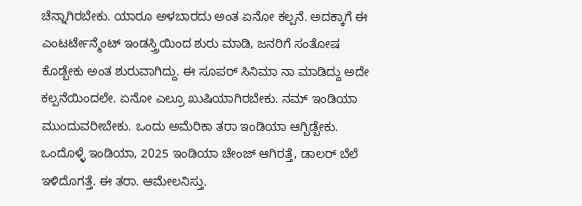ಚೆನ್ನಾಗಿರಬೇಕು. ಯಾರೂ ಅಳಬಾರದು ಅಂತ ಏನೋ ಕಲ್ಪನೆ. ಅದಕ್ಕಾಗೆ ಈ ಎಂಟರ್ಟೇನ್ಮೆಂಟ್ ಇಂಡಸ್ತ್ರಿಯಿಂದ ಶುರು ಮಾಡಿ, ಜನರಿಗೆ ಸಂತೋಷ ಕೊಡ್ಬೇಕು ಅಂತ ಶುರುವಾಗಿದ್ದು. ಈ ಸೂಪರ್ ಸಿನಿಮಾ ನಾ ಮಾಡಿದ್ದು ಅದೇ ಕಲ್ಪನೆಯಿಂದಲೇ. ಏನೋ ಎಲ್ರೂ ಖುಷಿಯಾಗಿರಬೇಕು. ನಮ್ ಇಂಡಿಯಾ ಮುಂದುವರೀಬೇಕು. ಒಂದು ಅಮೆರಿಕಾ ತರಾ ಇಂಡಿಯಾ ಆಗ್ಬಿಡ್ಬೇಕು. ಒಂದೊಳ್ಳೆ ಇಂಡಿಯಾ, 2025 ಇಂಡಿಯಾ ಚೇಂಜ್ ಆಗಿರತ್ತೆ, ಡಾಲರ್ ಬೆಲೆ ಇಳಿದೊಗತ್ತೆ. ಈ ತರಾ. ಆಮೇಲನಿಸ್ತು.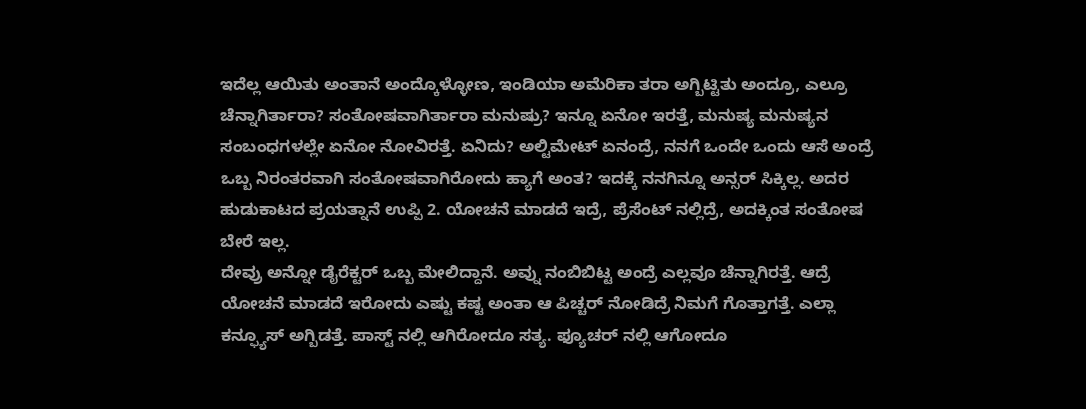ಇದೆಲ್ಲ ಆಯಿತು ಅಂತಾನೆ ಅಂದ್ಕೊಳ್ಳೋಣ, ಇಂಡಿಯಾ ಅಮೆರಿಕಾ ತರಾ ಅಗ್ಬಿಟ್ಟಿತು ಅಂದ್ರೂ, ಎಲ್ರೂ ಚೆನ್ನಾಗಿರ್ತಾರಾ? ಸಂತೋಷವಾಗಿರ್ತಾರಾ ಮನುಷ್ರು? ಇನ್ನೂ ಏನೋ ಇರತ್ತೆ, ಮನುಷ್ಯ ಮನುಷ್ಯನ ಸಂಬಂಧಗಳಲ್ಲೇ ಏನೋ ನೋವಿರತ್ತೆ. ಏನಿದು? ಅಲ್ಟಿಮೇಟ್ ಏನಂದ್ರೆ, ನನಗೆ ಒಂದೇ ಒಂದು ಆಸೆ ಅಂದ್ರೆ ಒಬ್ಬ ನಿರಂತರವಾಗಿ ಸಂತೋಷವಾಗಿರೋದು ಹ್ಯಾಗೆ ಅಂತ? ಇದಕ್ಕೆ ನನಗಿನ್ನೂ ಅನ್ಸರ್ ಸಿಕ್ಕಿಲ್ಲ. ಅದರ ಹುಡುಕಾಟದ ಪ್ರಯತ್ನಾನೆ ಉಪ್ಪಿ 2. ಯೋಚನೆ ಮಾಡದೆ ಇದ್ರೆ, ಪ್ರೆಸೆಂಟ್ ನಲ್ಲಿದ್ರೆ, ಅದಕ್ಕಿಂತ ಸಂತೋಷ ಬೇರೆ ಇಲ್ಲ.
ದೇವ್ರು ಅನ್ನೋ ಡೈರೆಕ್ಟರ್ ಒಬ್ಬ ಮೇಲಿದ್ದಾನೆ. ಅವ್ನು ನಂಬಿಬಿಟ್ಟ ಅಂದ್ರೆ ಎಲ್ಲವೂ ಚೆನ್ನಾಗಿರತ್ತೆ. ಆದ್ರೆ ಯೋಚನೆ ಮಾಡದೆ ಇರೋದು ಎಷ್ಟು ಕಷ್ಟ ಅಂತಾ ಆ ಪಿಚ್ಚರ್ ನೋಡಿದ್ರೆ ನಿಮಗೆ ಗೊತ್ತಾಗತ್ತೆ. ಎಲ್ಲಾ ಕನ್ಫ್ಯೂಸ್ ಅಗ್ಬಿಡತ್ತೆ. ಪಾಸ್ಟ್ ನಲ್ಲಿ ಆಗಿರೋದೂ ಸತ್ಯ. ಫ್ಯೂಚರ್ ನಲ್ಲಿ ಆಗೋದೂ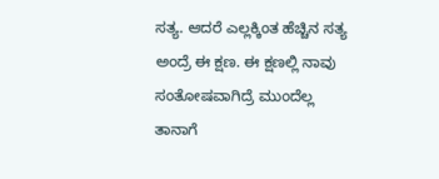ಸತ್ಯ. ಆದರೆ ಎಲ್ಲಕ್ಕಿಂತ ಹೆಚ್ಚಿನ ಸತ್ಯ ಅಂದ್ರೆ ಈ ಕ್ಷಣ. ಈ ಕ್ಷಣಲ್ಲಿ ನಾವು ಸಂತೋಷವಾಗಿದ್ರೆ ಮುಂದೆಲ್ಲ ತಾನಾಗೆ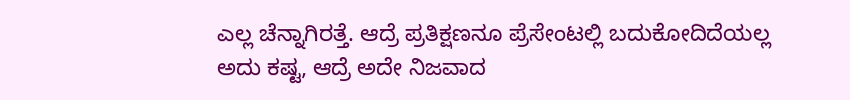ಎಲ್ಲ ಚೆನ್ನಾಗಿರತ್ತೆ. ಆದ್ರೆ ಪ್ರತಿಕ್ಷಣನೂ ಪ್ರೆಸೇಂಟಲ್ಲಿ ಬದುಕೋದಿದೆಯಲ್ಲ ಅದು ಕಷ್ಟ, ಆದ್ರೆ ಅದೇ ನಿಜವಾದ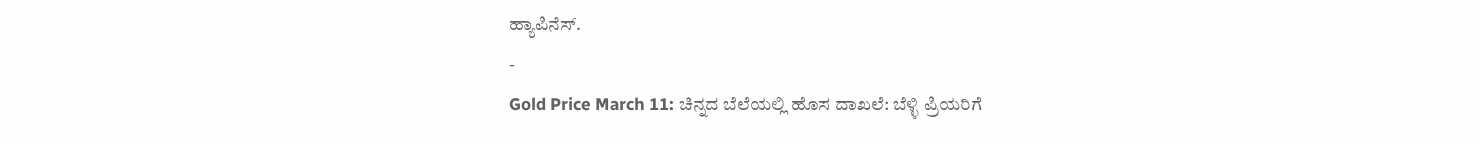ಹ್ಯಾಪಿನೆಸ್.
-
Gold Price March 11: ಚಿನ್ನದ ಬೆಲೆಯಲ್ಲಿ ಹೊಸ ದಾಖಲೆ: ಬೆಳ್ಳಿ ಪ್ರಿಯರಿಗೆ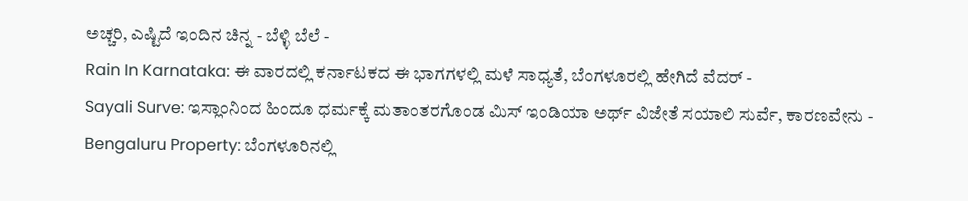ಅಚ್ಚರಿ, ಎಷ್ಟಿದೆ ಇಂದಿನ ಚಿನ್ನ - ಬೆಳ್ಳಿ ಬೆಲೆ -
Rain In Karnataka: ಈ ವಾರದಲ್ಲಿ ಕರ್ನಾಟಕದ ಈ ಭಾಗಗಳಲ್ಲಿ ಮಳೆ ಸಾಧ್ಯತೆ, ಬೆಂಗಳೂರಲ್ಲಿ ಹೇಗಿದೆ ವೆದರ್ -
Sayali Surve: ಇಸ್ಲಾಂನಿಂದ ಹಿಂದೂ ಧರ್ಮಕ್ಕೆ ಮತಾಂತರಗೊಂಡ ಮಿಸ್ ಇಂಡಿಯಾ ಅರ್ಥ್ ವಿಜೇತೆ ಸಯಾಲಿ ಸುರ್ವೆ, ಕಾರಣವೇನು -
Bengaluru Property: ಬೆಂಗಳೂರಿನಲ್ಲಿ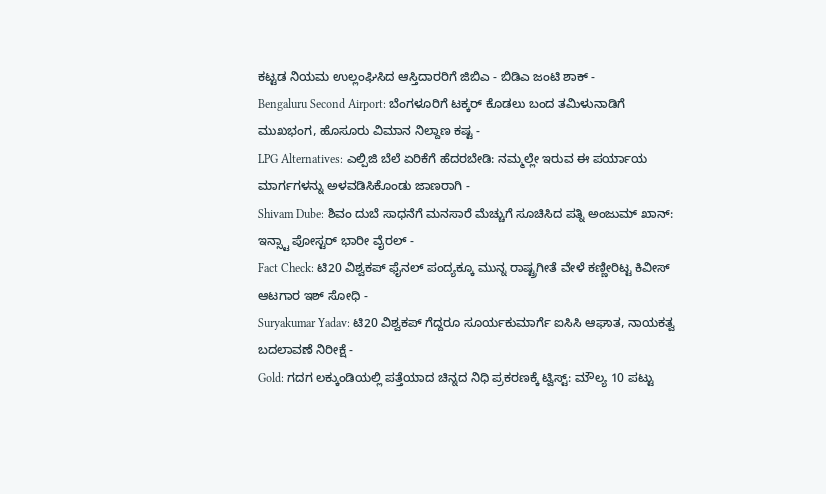ಕಟ್ಟಡ ನಿಯಮ ಉಲ್ಲಂಘಿಸಿದ ಆಸ್ತಿದಾರರಿಗೆ ಜಿಬಿಎ - ಬಿಡಿಎ ಜಂಟಿ ಶಾಕ್ -
Bengaluru Second Airport: ಬೆಂಗಳೂರಿಗೆ ಟಕ್ಕರ್ ಕೊಡಲು ಬಂದ ತಮಿಳುನಾಡಿಗೆ ಮುಖಭಂಗ, ಹೊಸೂರು ವಿಮಾನ ನಿಲ್ದಾಣ ಕಷ್ಟ -
LPG Alternatives: ಎಲ್ಪಿಜಿ ಬೆಲೆ ಏರಿಕೆಗೆ ಹೆದರಬೇಡಿ: ನಮ್ಮಲ್ಲೇ ಇರುವ ಈ ಪರ್ಯಾಯ ಮಾರ್ಗಗಳನ್ನು ಅಳವಡಿಸಿಕೊಂಡು ಜಾಣರಾಗಿ -
Shivam Dube: ಶಿವಂ ದುಬೆ ಸಾಧನೆಗೆ ಮನಸಾರೆ ಮೆಚ್ಚುಗೆ ಸೂಚಿಸಿದ ಪತ್ನಿ ಅಂಜುಮ್ ಖಾನ್: ಇನ್ಸ್ಟಾ ಪೋಸ್ಟರ್ ಭಾರೀ ವೈರಲ್ -
Fact Check: ಟಿ20 ವಿಶ್ವಕಪ್ ಫೈನಲ್ ಪಂದ್ಯಕ್ಕೂ ಮುನ್ನ ರಾಷ್ಟ್ರಗೀತೆ ವೇಳೆ ಕಣ್ಣೀರಿಟ್ಟ ಕಿವೀಸ್ ಆಟಗಾರ ಇಶ್ ಸೋಧಿ -
Suryakumar Yadav: ಟಿ20 ವಿಶ್ವಕಪ್ ಗೆದ್ದರೂ ಸೂರ್ಯಕುಮಾರ್ಗೆ ಐಸಿಸಿ ಆಘಾತ, ನಾಯಕತ್ವ ಬದಲಾವಣೆ ನಿರೀಕ್ಷೆ -
Gold: ಗದಗ ಲಕ್ಕುಂಡಿಯಲ್ಲಿ ಪತ್ತೆಯಾದ ಚಿನ್ನದ ನಿಧಿ ಪ್ರಕರಣಕ್ಕೆ ಟ್ವಿಸ್ಟ್: ಮೌಲ್ಯ 10 ಪಟ್ಟು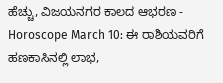ಹೆಚ್ಚು, ವಿಜಯನಗರ ಕಾಲದ ಆಭರಣ -
Horoscope March 10: ಈ ರಾಶಿಯವರಿಗೆ ಹಣಕಾಸಿನಲ್ಲಿ ಲಾಭ,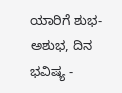ಯಾರಿಗೆ ಶುಭ-ಅಶುಭ, ದಿನ ಭವಿಷ್ಯ -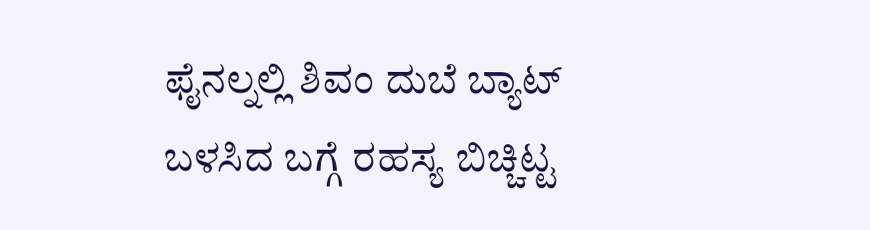ಫೈನಲ್ನಲ್ಲಿ ಶಿವಂ ದುಬೆ ಬ್ಯಾಟ್ ಬಳಸಿದ ಬಗ್ಗೆ ರಹಸ್ಯ ಬಿಚ್ಚಿಟ್ಟ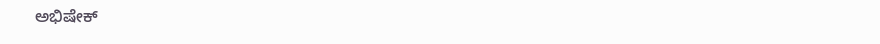ಅಭಿಷೇಕ್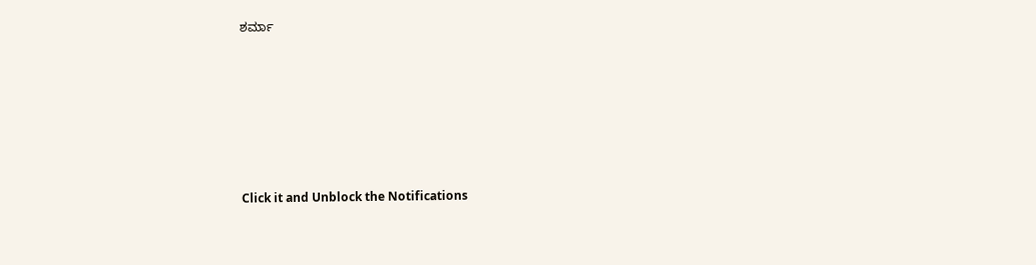ಶರ್ಮಾ












Click it and Unblock the Notifications